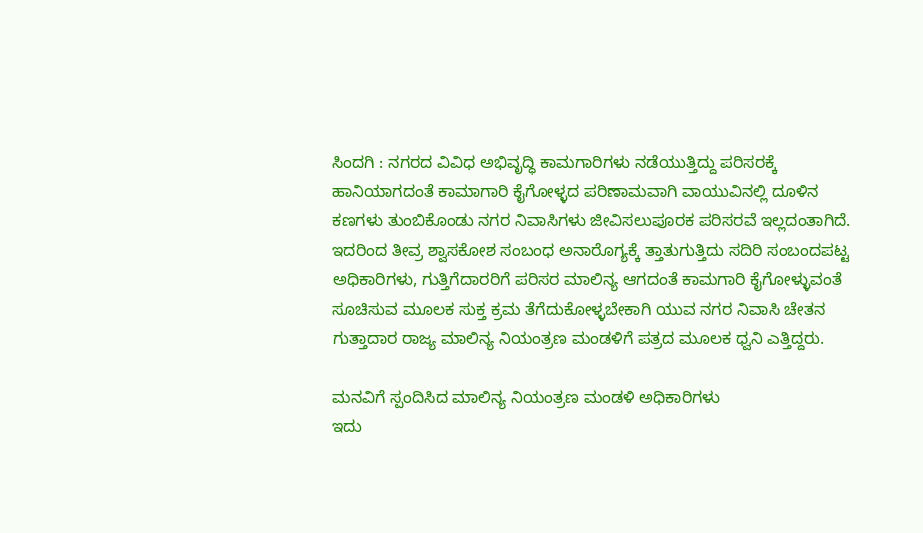ಸಿಂದಗಿ : ನಗರದ ವಿವಿಧ ಅಭಿವೃದ್ಧಿ ಕಾಮಗಾರಿಗಳು ನಡೆಯುತ್ತಿದ್ದು ಪರಿಸರಕ್ಕೆ ಹಾನಿಯಾಗದಂತೆ ಕಾಮಾಗಾರಿ ಕೈಗೋಳ್ಳದ ಪರಿಣಾಮವಾಗಿ ವಾಯುವಿನಲ್ಲಿ ದೂಳಿನ ಕಣಗಳು ತುಂಬಿಕೊಂಡು ನಗರ ನಿವಾಸಿಗಳು ಜೀವಿಸಲುಪೂರಕ ಪರಿಸರವೆ ಇಲ್ಲದಂತಾಗಿದೆ. ಇದರಿಂದ ತೀವ್ರ ಶ್ವಾಸಕೋಶ ಸಂಬಂಧ ಅನಾರೊಗ್ಯಕ್ಕೆ ತ್ತಾತುಗುತ್ತಿದು ಸದಿರಿ ಸಂಬಂದಪಟ್ಟ ಅಧಿಕಾರಿಗಳು, ಗುತ್ತಿಗೆದಾರರಿಗೆ ಪರಿಸರ ಮಾಲಿನ್ಯ ಆಗದಂತೆ ಕಾಮಗಾರಿ ಕೈಗೋಳ್ಳುವಂತೆ ಸೂಚಿಸುವ ಮೂಲಕ ಸುಕ್ತ ಕ್ರಮ ತೆಗೆದುಕೋಳ್ಳಬೇಕಾಗಿ ಯುವ ನಗರ ನಿವಾಸಿ ಚೇತನ ಗುತ್ತಾದಾರ ರಾಜ್ಯ ಮಾಲಿನ್ಯ ನಿಯಂತ್ರಣ ಮಂಡಳಿಗೆ ಪತ್ರದ ಮೂಲಕ ಧ್ವನಿ ಎತ್ತಿದ್ದರು.

ಮನವಿಗೆ ಸ್ಪಂದಿಸಿದ ಮಾಲಿನ್ಯ ನಿಯಂತ್ರಣ ಮಂಡಳಿ ಅಧಿಕಾರಿಗಳು
ಇದು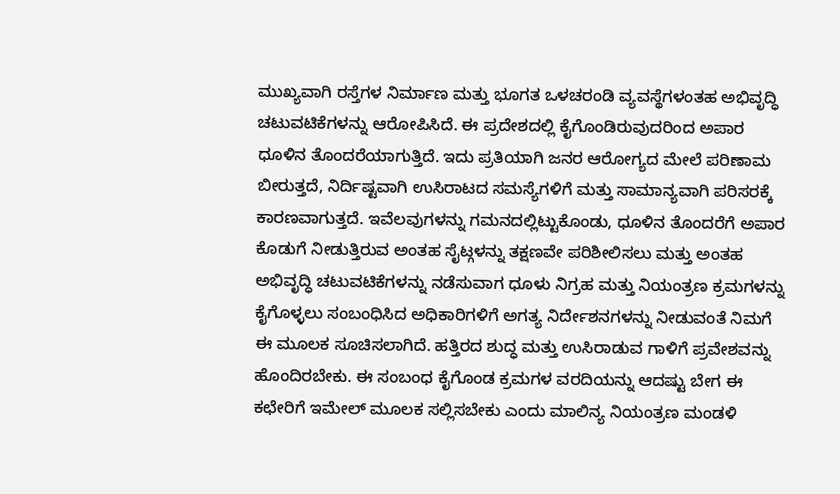ಮುಖ್ಯವಾಗಿ ರಸ್ತೆಗಳ ನಿರ್ಮಾಣ ಮತ್ತು ಭೂಗತ ಒಳಚರಂಡಿ ವ್ಯವಸ್ಥೆಗಳಂತಹ ಅಭಿವೃದ್ಧಿ ಚಟುವಟಿಕೆಗಳನ್ನು ಆರೋಪಿಸಿದೆ. ಈ ಪ್ರದೇಶದಲ್ಲಿ ಕೈಗೊಂಡಿರುವುದರಿಂದ ಅಪಾರ ಧೂಳಿನ ತೊಂದರೆಯಾಗುತ್ತಿದೆ. ಇದು ಪ್ರತಿಯಾಗಿ ಜನರ ಆರೋಗ್ಯದ ಮೇಲೆ ಪರಿಣಾಮ ಬೀರುತ್ತದೆ, ನಿರ್ದಿಷ್ಟವಾಗಿ ಉಸಿರಾಟದ ಸಮಸ್ಯೆಗಳಿಗೆ ಮತ್ತು ಸಾಮಾನ್ಯವಾಗಿ ಪರಿಸರಕ್ಕೆ ಕಾರಣವಾಗುತ್ತದೆ. ಇವೆಲವುಗಳನ್ನು ಗಮನದಲ್ಲಿಟ್ಟುಕೊಂಡು, ಧೂಳಿನ ತೊಂದರೆಗೆ ಅಪಾರ ಕೊಡುಗೆ ನೀಡುತ್ತಿರುವ ಅಂತಹ ಸೈಟ್ಗಳನ್ನು ತಕ್ಷಣವೇ ಪರಿಶೀಲಿಸಲು ಮತ್ತು ಅಂತಹ ಅಭಿವೃದ್ಧಿ ಚಟುವಟಿಕೆಗಳನ್ನು ನಡೆಸುವಾಗ ಧೂಳು ನಿಗ್ರಹ ಮತ್ತು ನಿಯಂತ್ರಣ ಕ್ರಮಗಳನ್ನು ಕೈಗೊಳ್ಳಲು ಸಂಬಂಧಿಸಿದ ಅಧಿಕಾರಿಗಳಿಗೆ ಅಗತ್ಯ ನಿರ್ದೇಶನಗಳನ್ನು ನೀಡುವಂತೆ ನಿಮಗೆ ಈ ಮೂಲಕ ಸೂಚಿಸಲಾಗಿದೆ. ಹತ್ತಿರದ ಶುದ್ಧ ಮತ್ತು ಉಸಿರಾಡುವ ಗಾಳಿಗೆ ಪ್ರವೇಶವನ್ನು ಹೊಂದಿರಬೇಕು. ಈ ಸಂಬಂಧ ಕೈಗೊಂಡ ಕ್ರಮಗಳ ವರದಿಯನ್ನು ಆದಷ್ಟು ಬೇಗ ಈ ಕಛೇರಿಗೆ ಇಮೇಲ್ ಮೂಲಕ ಸಲ್ಲಿಸಬೇಕು ಎಂದು ಮಾಲಿನ್ಯ ನಿಯಂತ್ರಣ ಮಂಡಳಿ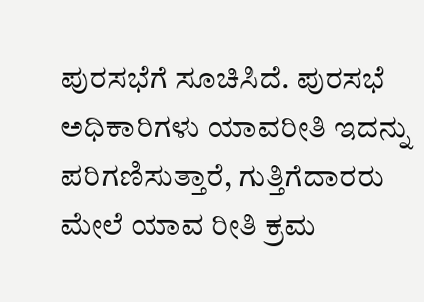ಪುರಸಭೆಗೆ ಸೂಚಿಸಿದೆ. ಪುರಸಭೆ ಅಧಿಕಾರಿಗಳು ಯಾವರೀತಿ ಇದನ್ನು ಪರಿಗಣಿಸುತ್ತಾರೆ, ಗುತ್ತಿಗೆದಾರರು ಮೇಲೆ ಯಾವ ರೀತಿ ಕ್ರಮ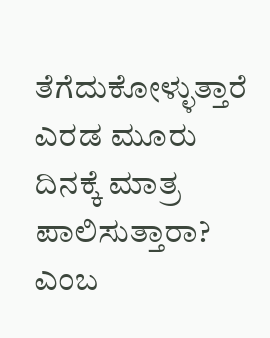ತೆಗೆದುಕೋಳ್ಳುತ್ತಾರೆ ಎರಡ ಮೂರು ದಿನಕ್ಕೆ ಮಾತ್ರ ಪಾಲಿಸುತ್ತಾರಾ? ಎಂಬ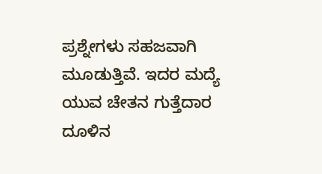ಪ್ರಶ್ನೇಗಳು ಸಹಜವಾಗಿ ಮೂಡುತ್ತಿವೆ. ಇದರ ಮದ್ಯೆ ಯುವ ಚೇತನ ಗುತ್ತೆದಾರ ದೂಳಿನ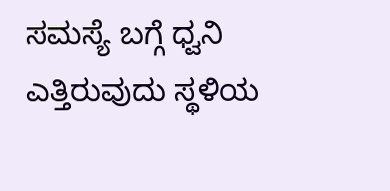ಸಮಸ್ಯೆ ಬಗ್ಗೆ ಧ್ವನಿ ಎತ್ತಿರುವುದು ಸ್ಥಳಿಯ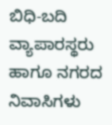ಬಿಧಿ-ಬದಿ ವ್ಯಾಪಾರಸ್ಥರು ಹಾಗೂ ನಗರದ ನಿವಾಸಿಗಳು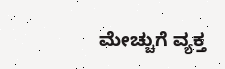ಮೇಚ್ಚುಗೆ ವ್ಯಕ್ತ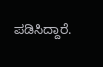ಪಡಿಸಿದ್ದಾರೆ.